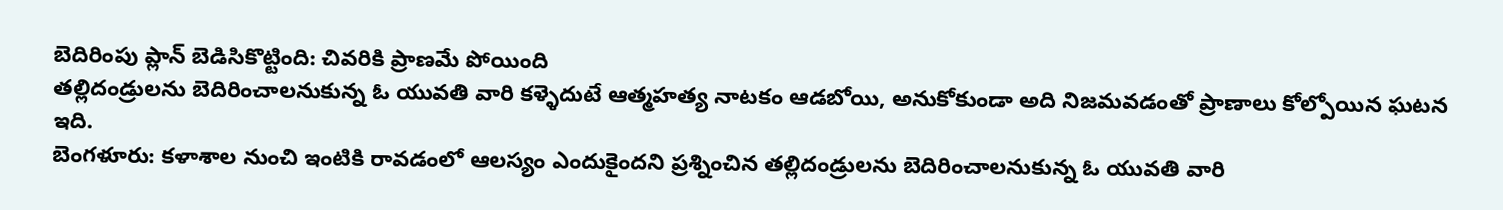బెదిరింపు ప్లాన్ బెడిసికొట్టింది: చివరికి ప్రాణమే పోయింది
తల్లిదండ్రులను బెదిరించాలనుకున్న ఓ యువతి వారి కళ్ళెదుటే ఆత్మహత్య నాటకం ఆడబోయి, అనుకోకుండా అది నిజమవడంతో ప్రాణాలు కోల్పోయిన ఘటన ఇది.
బెంగళూరు: కళాశాల నుంచి ఇంటికి రావడంలో ఆలస్యం ఎందుకైందని ప్రశ్నించిన తల్లిదండ్రులను బెదిరించాలనుకున్న ఓ యువతి వారి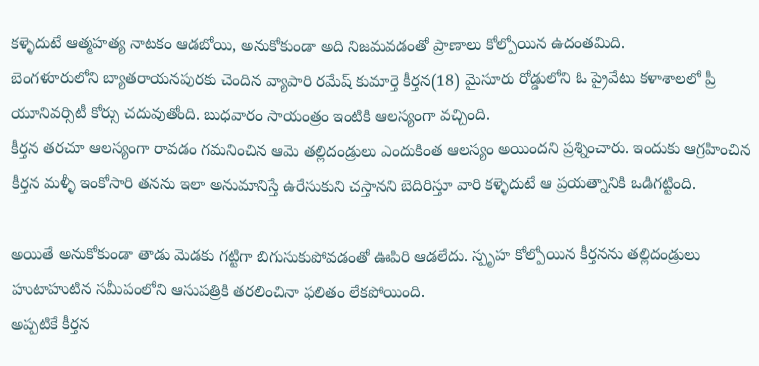కళ్ళెదుటే ఆత్మహత్య నాటకం ఆడబోయి, అనుకోకుండా అది నిజమవడంతో ప్రాణాలు కోల్పోయిన ఉదంతమిది.
బెంగళూరులోని బ్యాతరాయనపురకు చెందిన వ్యాపారి రమేష్ కుమార్తె కీర్తన(18) మైసూరు రోడ్డులోని ఓ ప్రైవేటు కళాశాలలో ప్రీ యూనివర్సిటీ కోర్సు చదువుతోంది. బుధవారం సాయంత్రం ఇంటికి ఆలస్యంగా వచ్చింది.
కీర్తన తరచూ ఆలస్యంగా రావడం గమనించిన ఆమె తల్లిదండ్రులు ఎందుకింత ఆలస్యం అయిందని ప్రశ్నించారు. ఇందుకు ఆగ్రహించిన కీర్తన మళ్ళీ ఇంకోసారి తనను ఇలా అనుమానిస్తే ఉరేసుకుని చస్తానని బెదిరిస్తూ వారి కళ్ళెదుటే ఆ ప్రయత్నానికి ఒడిగట్టింది.

అయితే అనుకోకుండా తాడు మెడకు గట్టిగా బిగుసుకుపోవడంతో ఊపిరి ఆడలేదు. స్పృహ కోల్పోయిన కీర్తనను తల్లిదండ్రులు హుటాహుటిన సమీపంలోని ఆసుపత్రికి తరలించినా ఫలితం లేకపోయింది.
అప్పటికే కీర్తన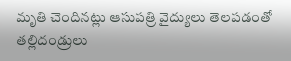మృతి చెందినట్లు ఆసుపత్రి వైద్యులు తెలపడంతో తల్లిదండ్రులు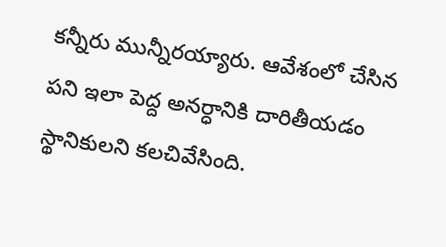కన్నీరు మున్నీరయ్యారు. ఆవేశంలో చేసిన పని ఇలా పెద్ద అనర్ధానికి దారితీయడం స్థానికులని కలచివేసింది.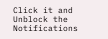Click it and Unblock the Notifications